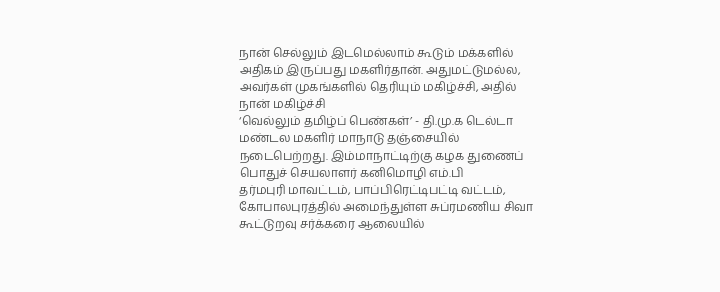நான் செல்லும் இடமெல்லாம் கூடும் மக்களில் அதிகம் இருப்பது மகளிர்தான். அதுமட்டுமல்ல, அவர்கள் முகங்களில் தெரியும் மகிழ்ச்சி, அதில் நான் மகிழ்ச்சி
‘வெல்லும் தமிழ்ப் பெண்கள்’ - தி.மு.க டெல்டா மண்டல மகளிர் மாநாடு தஞ்சையில் நடைபெற்றது. இம்மாநாட்டிற்கு கழக துணைப் பொதுச் செயலாளர் கனிமொழி எம்.பி
தர்மபுரி மாவட்டம், பாப்பிரெட்டிபட்டி வட்டம், கோபாலபுரத்தில் அமைந்துள்ள சுப்ரமணிய சிவா கூட்டுறவு சர்க்கரை ஆலையில்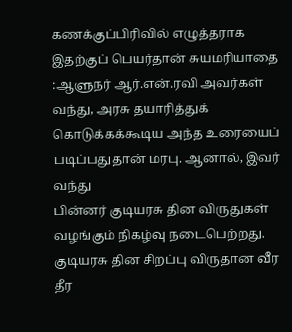கணக்குப்பிரிவில் எழுத்தராக
இதற்குப் பெயர்தான் சுயமரியாதை :ஆளுநர் ஆர்.என்.ரவி அவர்கள் வந்து, அரசு தயாரித்துக் கொடுக்கக்கூடிய அந்த உரையைப் படிப்பதுதான் மரபு. ஆனால், இவர் வந்து
பின்னர் குடியரசு தின விருதுகள் வழங்கும் நிகழ்வு நடைபெற்றது. குடியரசு தின சிறப்பு விருதான வீர தீர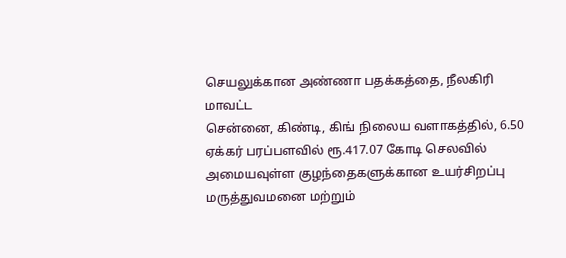செயலுக்கான அண்ணா பதக்கத்தை, நீலகிரி மாவட்ட
சென்னை, கிண்டி, கிங் நிலைய வளாகத்தில், 6.50 ஏக்கர் பரப்பளவில் ரூ.417.07 கோடி செலவில் அமையவுள்ள குழந்தைகளுக்கான உயர்சிறப்பு மருத்துவமனை மற்றும்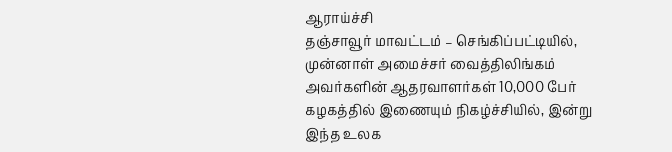ஆராய்ச்சி
தஞ்சாவூர் மாவட்டம் – செங்கிப்பட்டியில், முன்னாள் அமைச்சர் வைத்திலிங்கம் அவர்களின் ஆதரவாளர்கள் 10,000 பேர் கழகத்தில் இணையும் நிகழ்ச்சியில், இன்று
இந்த உலக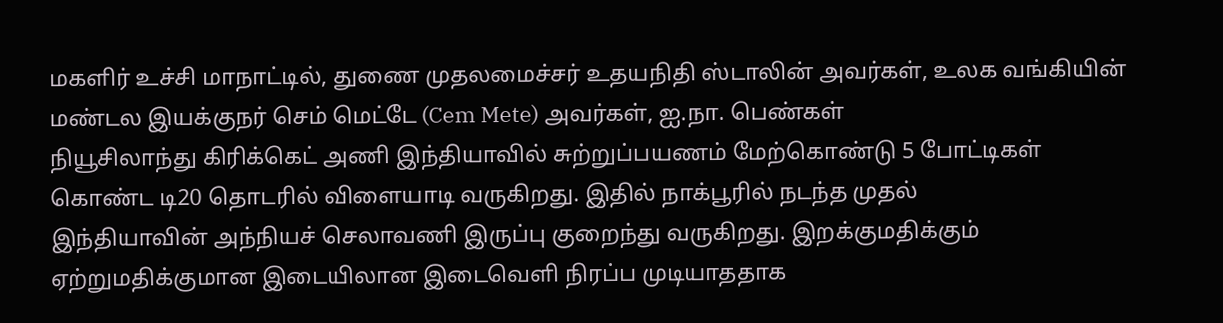மகளிர் உச்சி மாநாட்டில், துணை முதலமைச்சர் உதயநிதி ஸ்டாலின் அவர்கள், உலக வங்கியின் மண்டல இயக்குநர் செம் மெட்டே (Cem Mete) அவர்கள், ஐ.நா. பெண்கள்
நியூசிலாந்து கிரிக்கெட் அணி இந்தியாவில் சுற்றுப்பயணம் மேற்கொண்டு 5 போட்டிகள் கொண்ட டி20 தொடரில் விளையாடி வருகிறது. இதில் நாக்பூரில் நடந்த முதல்
இந்தியாவின் அந்நியச் செலாவணி இருப்பு குறைந்து வருகிறது. இறக்குமதிக்கும் ஏற்றுமதிக்குமான இடையிலான இடைவெளி நிரப்ப முடியாததாக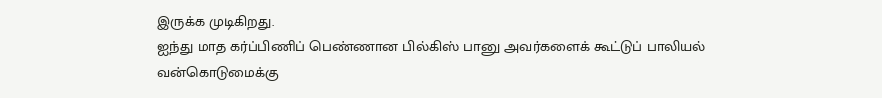இருக்க முடிகிறது.
ஐந்து மாத கர்ப்பிணிப் பெண்ணான பில்கிஸ் பானு அவர்களைக் கூட்டுப் பாலியல் வன்கொடுமைக்கு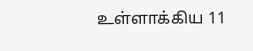உள்ளாக்கிய 11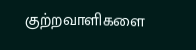குற்றவாளிகளை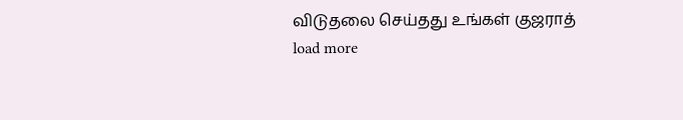விடுதலை செய்தது உங்கள் குஜராத்
load more